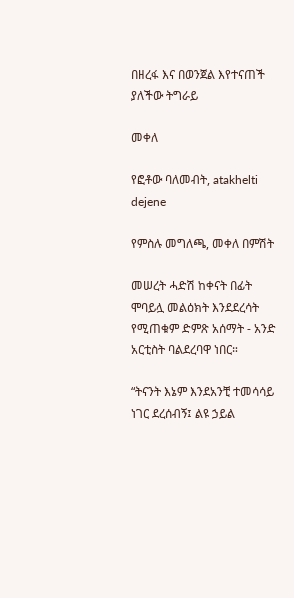በዘረፋ እና በወንጀል እየተናጠች ያለችው ትግራይ

መቀለ

የፎቶው ባለመብት, atakhelti dejene

የምስሉ መግለጫ, መቀለ በምሽት

መሠረት ሓድሽ ከቀናት በፊት ሞባይሏ መልዕክት እንደደረሳት የሚጠቁም ድምጽ አሰማት - አንድ አርቲስት ባልደረባዋ ነበር።

“ትናንት እኔም እንደአንቺ ተመሳሳይ ነገር ደረሰብኝ፤ ልዩ ኃይል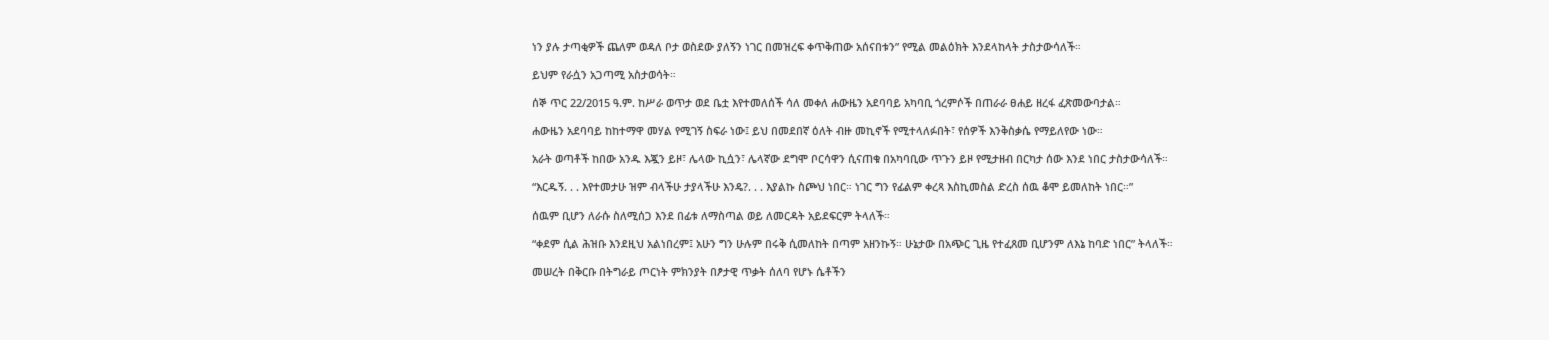ነን ያሉ ታጣቂዎች ጨለም ወዳለ ቦታ ወስደው ያለኝን ነገር በመዝረፍ ቀጥቅጠው አሰናበቱን” የሚል መልዕክት እንደላከላት ታስታውሳለች።

ይህም የራሷን አጋጣሚ አስታወሳት።

ሰኞ ጥር 22/2015 ዓ.ም. ከሥራ ወጥታ ወደ ቤቷ እየተመለሰች ሳለ መቀለ ሐውዜን አደባባይ አካባቢ ጎረምሶች በጠራራ ፀሐይ ዘረፋ ፈጽመውባታል።

ሐውዜን አደባባይ ከከተማዋ መሃል የሚገኝ ስፍራ ነው፤ ይህ በመደበኛ ዕለት ብዙ መኪኖች የሚተላለፉበት፣ የሰዎች እንቅስቃሴ የማይለየው ነው።

አራት ወጣቶች ከበው አንዱ እጇን ይዞ፣ ሌላው ኪሷን፣ ሌላኛው ደግሞ ቦርሳዋን ሲናጠቁ በአካባቢው ጥጉን ይዞ የሚታዘብ በርካታ ሰው እንደ ነበር ታስታውሳለች።

“እርዱኝ. . . እየተመታሁ ዝም ብላችሁ ታያላችሁ እንዴ?. . . እያልኩ ስጮህ ነበር። ነገር ግን የፊልም ቀረጻ እስኪመስል ድረስ ሰዉ ቆሞ ይመለከት ነበር።”

ሰዉም ቢሆን ለራሱ ስለሚሰጋ እንደ በፊቱ ለማስጣል ወይ ለመርዳት አይደፍርም ትላለች።

“ቀደም ሲል ሕዝቡ እንደዚህ አልነበረም፤ አሁን ግን ሁሉም በሩቅ ሲመለከት በጣም አዘንኩኝ። ሁኔታው በአጭር ጊዜ የተፈጸመ ቢሆንም ለእኔ ከባድ ነበር” ትላለች።

መሠረት በቅርቡ በትግራይ ጦርነት ምክንያት በፆታዊ ጥቃት ሰለባ የሆኑ ሴቶችን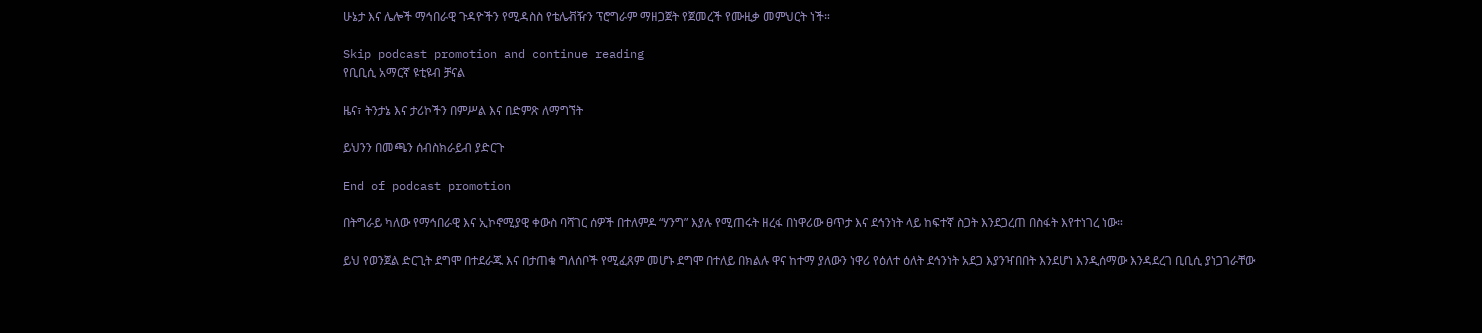ሁኔታ እና ሌሎች ማኅበራዊ ጉዳዮችን የሚዳስስ የቴሌቭዥን ፕሮግራም ማዘጋጀት የጀመረች የሙዚቃ መምህርት ነች።

Skip podcast promotion and continue reading
የቢቢሲ አማርኛ ዩቲዩብ ቻናል

ዜና፣ ትንታኔ እና ታሪኮችን በምሥል እና በድምጽ ለማግኘት

ይህንን በመጫን ሰብስክራይብ ያድርጉ

End of podcast promotion

በትግራይ ካለው የማኅበራዊ እና ኢኮኖሚያዊ ቀውስ ባሻገር ሰዎች በተለምዶ “ሃንግ” እያሉ የሚጠሩት ዘረፋ በነዋሪው ፀጥታ እና ደኅንነት ላይ ከፍተኛ ስጋት እንደጋረጠ በስፋት እየተነገረ ነው።

ይህ የወንጀል ድርጊት ደግሞ በተደራጁ እና በታጠቁ ግለሰቦች የሚፈጸም መሆኑ ደግሞ በተለይ በክልሉ ዋና ከተማ ያለውን ነዋሪ የዕለተ ዕለት ደኅንነት አደጋ እያንዣበበት እንደሆነ እንዲሰማው እንዳደረገ ቢቢሲ ያነጋገራቸው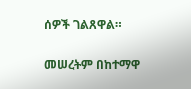ሰዎች ገልጸዋል።

መሠረትም በከተማዋ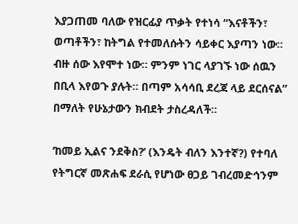እያጋጠመ ባለው የዝርፊያ ጥቃት የተነሳ “እናቶችን፣ ወጣቶችን፣ ከትግል የተመለሱትን ሳይቀር እያጣን ነው። ብዙ ሰው እየሞተ ነው። ምንም ነገር ላያገኙ ነው ሰዉን በቢላ እየወጉ ያሉት። በጣም አሳሳቢ ደረጃ ላይ ደርሰናል” በማለት የሁኔታውን ክብደት ታስረዳለች።

‘ከመይ ኢልና ንደቅስ?’ (እንዴት ብለን እንተኛ?) የተባለ የትግርኛ መጽሐፍ ደራሲ የሆነው ፀጋይ ገብረመድኅንም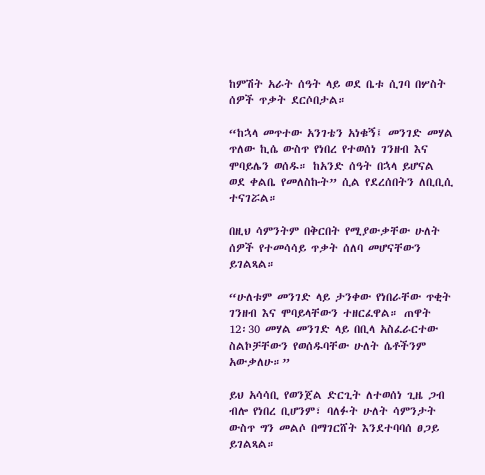ከምሽት አራት ሰዓት ላይ ወደ ቤቱ ሲገባ በሦስት ሰዎች ጥቃት ደርሶበታል።

“ከኋላ መጥተው አንገቴን አነቁኝ፤ መንገድ መሃል ጥለው ኪሴ ውስጥ የነበረ የተወሰነ ገንዘብ እና ሞባይሌን ወሰዱ። ከአንድ ሰዓት በኋላ ይሆናል ወደ ቀልቤ የመለስኩት” ሲል የደረሰበትን ለቢቢሲ ተናገሯል።

በዚህ ሳምንትም በቅርበት የሚያውቃቸው ሁለት ሰዎች የተመሳሳይ ጥቃት ሰለባ መሆናቸውን ይገልጻል።

“ሁለቱም መንገድ ላይ ታንቀው የነበራቸው ጥቂት ገንዘብ እና ሞባይላቸውን ተዘርፈዋል። ጠዋት 12፡30 መሃል መንገድ ላይ በቢላ አስፈራርተው ስልኮቻቸውን የወሰዱባቸው ሁለት ሴቶችንም አውቃለሁ።”

ይህ አሳሳቢ የወንጀል ድርጊት ለተወሰነ ጊዜ ጋብ ብሎ የነበረ ቢሆንም፣ ባለፉት ሁለት ሳምንታት ውስጥ ግን መልሶ በማገርሸት እንደተባባሰ ፀጋይ ይገልጻል።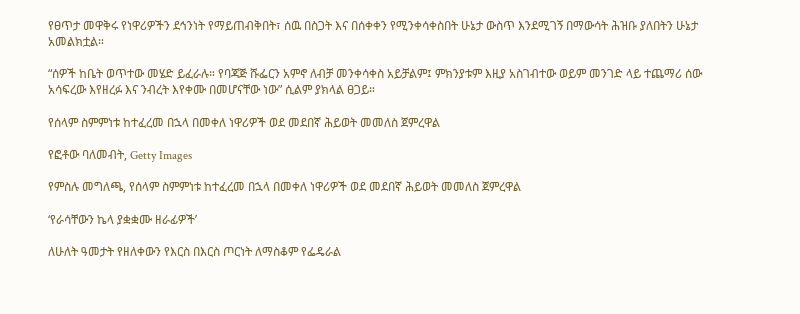የፀጥታ መዋቅሩ የነዋሪዎችን ደኅንነት የማይጠብቅበት፣ ሰዉ በስጋት እና በሰቀቀን የሚንቀሳቀስበት ሁኔታ ውስጥ እንደሚገኝ በማውሳት ሕዝቡ ያለበትን ሁኔታ አመልክቷል።

“ሰዎች ከቤት ወጥተው መሄድ ይፈራሉ። የባጃጅ ሹፌርን አምኖ ለብቻ መንቀሳቀስ አይቻልም፤ ምክንያቱም እዚያ አስገብተው ወይም መንገድ ላይ ተጨማሪ ሰው አሳፍረው እየዘረፉ እና ንብረት እየቀሙ በመሆናቸው ነው” ሲልም ያክላል ፀጋይ።

የሰላም ስምምነቱ ከተፈረመ በኋላ በመቀለ ነዋሪዎች ወደ መደበኛ ሕይወት መመለስ ጀምረዋል

የፎቶው ባለመብት, Getty Images

የምስሉ መግለጫ, የሰላም ስምምነቱ ከተፈረመ በኋላ በመቀለ ነዋሪዎች ወደ መደበኛ ሕይወት መመለስ ጀምረዋል

‘የራሳቸውን ኬላ ያቋቋሙ ዘራፊዎች’

ለሁለት ዓመታት የዘለቀውን የእርስ በእርስ ጦርነት ለማስቆም የፌዴራል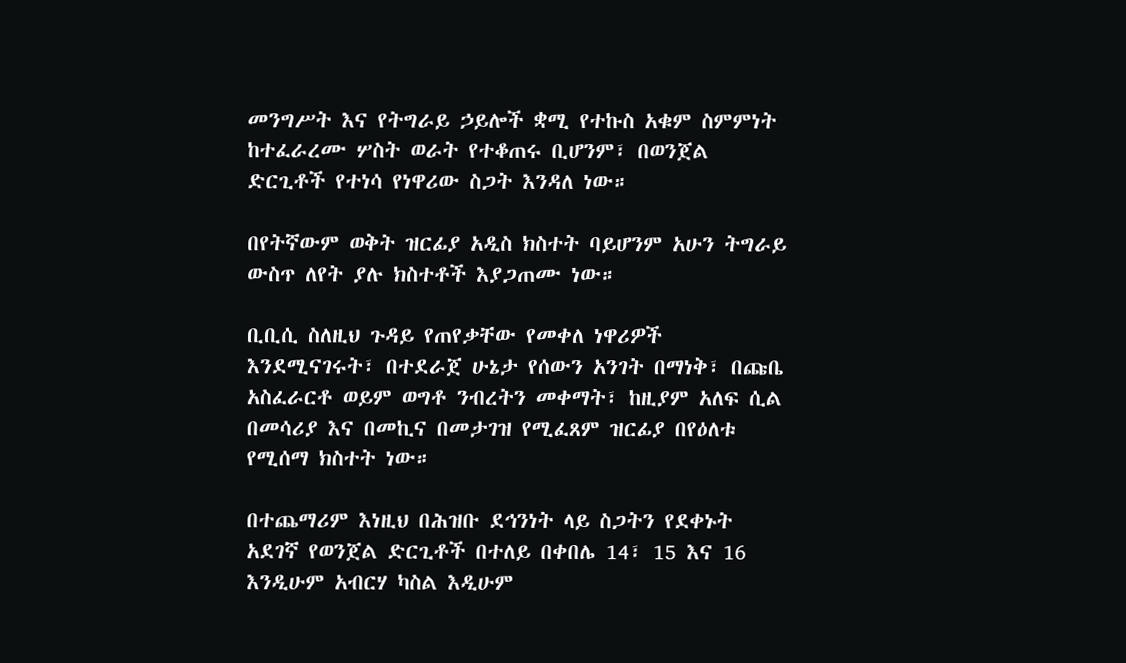መንግሥት እና የትግራይ ኃይሎች ቋሚ የተኩስ አቁም ስምምነት ከተፈራረሙ ሦስት ወራት የተቆጠሩ ቢሆንም፣ በወንጀል ድርጊቶች የተነሳ የነዋሪው ስጋት እንዳለ ነው።

በየትኛውም ወቅት ዝርፊያ አዲስ ክስተት ባይሆንም አሁን ትግራይ ውስጥ ለየት ያሉ ክስተቶች እያጋጠሙ ነው።

ቢቢሲ ስለዚህ ጉዳይ የጠየቃቸው የመቀለ ነዋሪዎች እንደሚናገሩት፣ በተደራጀ ሁኔታ የሰውን አንገት በማነቅ፣ በጩቤ አስፈራርቶ ወይም ወግቶ ንብረትን መቀማት፣ ከዚያም አለፍ ሲል በመሳሪያ እና በመኪና በመታገዝ የሚፈጸም ዝርፊያ በየዕለቱ የሚሰማ ክስተት ነው።

በተጨማሪም እነዚህ በሕዝቡ ደኅንነት ላይ ስጋትን የደቀኑት አደገኛ የወንጀል ድርጊቶች በተለይ በቀበሌ 14፣ 15 እና 16 እንዲሁም አብርሃ ካስል እዲሁም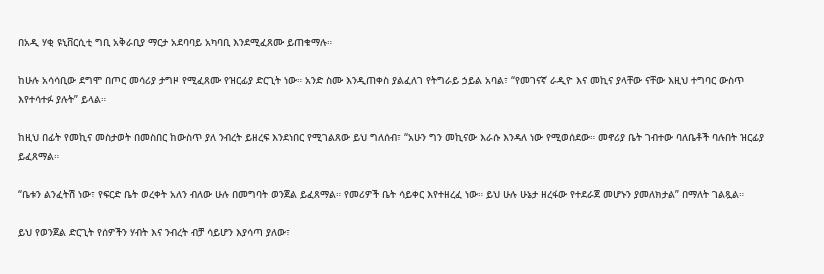በአዲ ሃቂ ዩኒቨርሲቲ ግቢ አቅራቢያ ማርታ አደባባይ አካባቢ እንደሚፈጸሙ ይጠቁማሉ።

ከሁሉ አሳሳቢው ደግሞ በጦር መሳሪያ ታግዞ የሚፈጸሙ የዝርፊያ ድርጊት ነው። አንድ ስሙ እንዲጠቀስ ያልፈለገ የትግራይ ኃይል አባል፣ “የመገናኛ ራዲዮ እና መኪና ያላቸው ናቸው እዚህ ተግባር ውስጥ እየተሳተፉ ያሉት” ይላል።

ከዚህ በፊት የመኪና መስታወት በመስበር ከውስጥ ያለ ንብረት ይዘረፍ እንደነበር የሚገልጸው ይህ ግለሰብ፣ “አሁን ግን መኪናው እራሱ እንዳለ ነው የሚወሰደው። መኖሪያ ቤት ገብተው ባለቤቶች ባሉበት ዝርፊያ ይፈጸማል።

“ቤቱን ልንፈትሽ ነው፣ የፍርድ ቤት ወረቀት አለን ብለው ሁሉ በመግባት ወንጀል ይፈጸማል። የመሪዎች ቤት ሳይቀር እየተዘረፈ ነው። ይህ ሁሉ ሁኔታ ዘረፋው የተደራጀ መሆኑን ያመለክታል” በማለት ገልጿል።

ይህ የወንጀል ድርጊት የሰዎችን ሃብት እና ንብረት ብቻ ሳይሆን እያሳጣ ያለው፣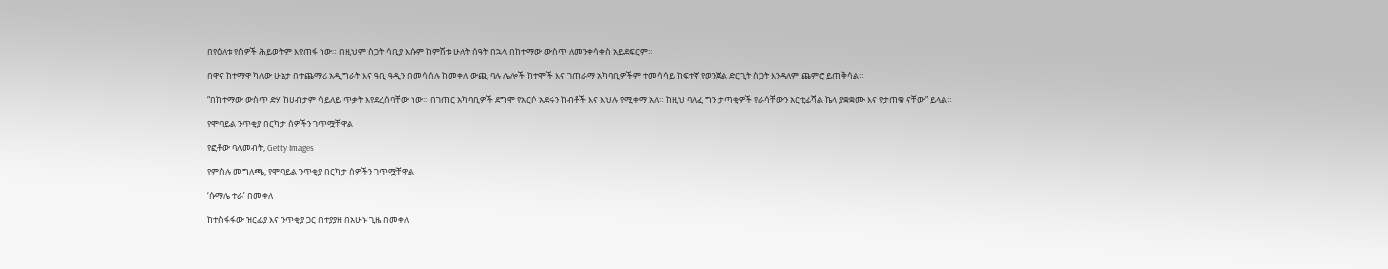በየዕለቱ የሰዎች ሕይወትም እየጠፋ ነው። በዚህም ስጋት ሳቢያ እሱም ከምሽቱ ሁለት ሰዓት በኋላ በከተማው ውስጥ ለመንቀሳቀስ አይደፍርም።

በዋና ከተማዋ ካለው ሁኔታ በተጨማሪ አዲግራት እና ዓቢ ዓዲን በመሳሰሉ ከመቀለ ውጪ ባሉ ሌሎች ከተሞች እና ገጠራማ አካባቢዎችም ተመሳሳይ ከፍተኛ የወንጀል ድርጊት ስጋት እንዳለም ጨምሮ ይጠቅሳል።

“በከተማው ውስጥ ድሃ ከሀብታም ሳይለይ ጥቃት እየደረሰባቸው ነው። በገጠር አካባቢዎች ደግሞ የአርሶ አደሩን ከብቶች እና እህሉ የሚቀማ አለ። ከዚህ ባለፈ ግን ታጣቂዎች የራሳቸውን አርቲፊሻል ኬላ ያቋቋሙ እና የታጠቁ ናቸው” ይላል።

የሞባይል ንጥቂያ በርካታ ሰዎችን ገጥሟቸዋል

የፎቶው ባለመብት, Getty Images

የምስሉ መግለጫ, የሞባይል ንጥቂያ በርካታ ሰዎችን ገጥሟቸዋል

‘ሱማሌ ተራ’ በመቀለ

ከተስፋፋው ዝርፊያ እና ንጥቂያ ጋር በተያያዘ በአሁኑ ጊዜ በመቀለ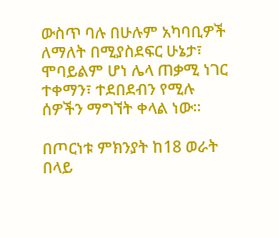ውስጥ ባሉ በሁሉም አካባቢዎች ለማለት በሚያስደፍር ሁኔታ፣ ሞባይልም ሆነ ሌላ ጠቃሚ ነገር ተቀማን፣ ተደበደብን የሚሉ ሰዎችን ማግኘት ቀላል ነው።

በጦርነቱ ምክንያት ከ18 ወራት በላይ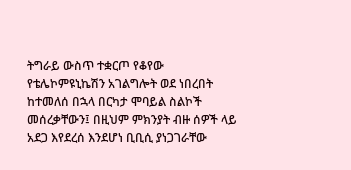ትግራይ ውስጥ ተቋርጦ የቆየው የቴሌኮምዩኒኬሽን አገልግሎት ወደ ነበረበት ከተመለሰ በኋላ በርካታ ሞባይል ስልኮች መሰረቃቸውን፤ በዚህም ምክንያት ብዙ ሰዎች ላይ አደጋ እየደረሰ እንደሆነ ቢቢሲ ያነጋገራቸው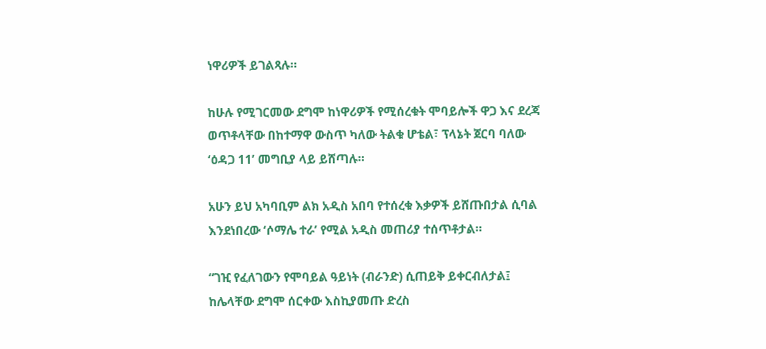ነዋሪዎች ይገልጻሉ።

ከሁሉ የሚገርመው ደግሞ ከነዋሪዎች የሚሰረቁት ሞባይሎች ዋጋ እና ደረጃ ወጥቶላቸው በከተማዋ ውስጥ ካለው ትልቁ ሆቴል፣ ፕላኔት ጀርባ ባለው ‘ዕዳጋ 11’ መግቢያ ላይ ይሸጣሉ።

አሁን ይህ አካባቢም ልክ አዲስ አበባ የተሰረቁ እቃዎች ይሸጡበታል ሲባል እንደነበረው ‘ሶማሌ ተራ’ የሚል አዲስ መጠሪያ ተሰጥቶታል።

“ገዢ የፈለገውን የሞባይል ዓይነት (ብራንድ) ሲጠይቅ ይቀርብለታል፤ ከሌላቸው ደግሞ ሰርቀው እስኪያመጡ ድረስ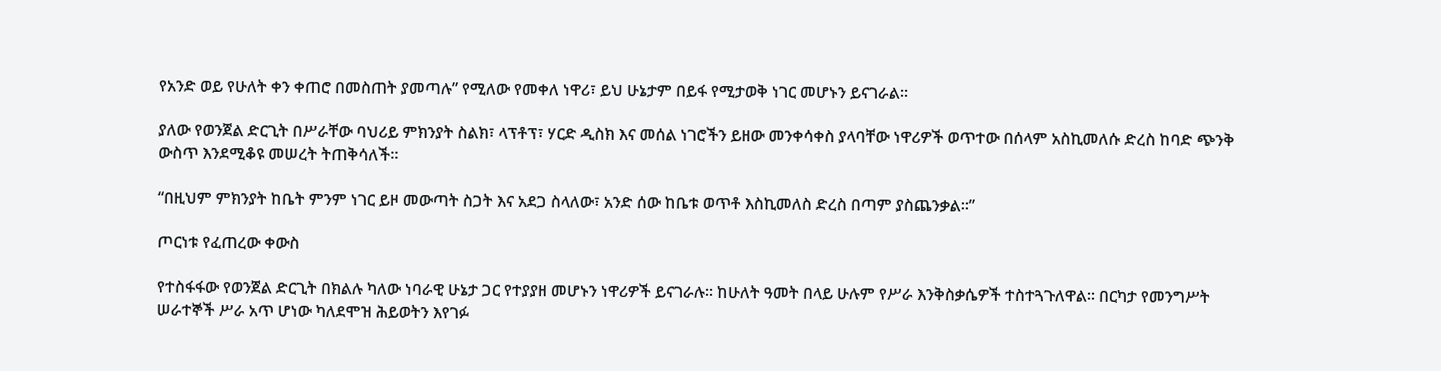የአንድ ወይ የሁለት ቀን ቀጠሮ በመስጠት ያመጣሉ” የሚለው የመቀለ ነዋሪ፣ ይህ ሁኔታም በይፋ የሚታወቅ ነገር መሆኑን ይናገራል።

ያለው የወንጀል ድርጊት በሥራቸው ባህሪይ ምክንያት ስልክ፣ ላፕቶፕ፣ ሃርድ ዲስክ እና መሰል ነገሮችን ይዘው መንቀሳቀስ ያላባቸው ነዋሪዎች ወጥተው በሰላም አስኪመለሱ ድረስ ከባድ ጭንቅ ውስጥ እንደሚቆዩ መሠረት ትጠቅሳለች።

“በዚህም ምክንያት ከቤት ምንም ነገር ይዞ መውጣት ስጋት እና አደጋ ስላለው፣ አንድ ሰው ከቤቱ ወጥቶ እስኪመለስ ድረስ በጣም ያስጨንቃል።”

ጦርነቱ የፈጠረው ቀውስ

የተስፋፋው የወንጀል ድርጊት በክልሉ ካለው ነባራዊ ሁኔታ ጋር የተያያዘ መሆኑን ነዋሪዎች ይናገራሉ። ከሁለት ዓመት በላይ ሁሉም የሥራ እንቅስቃሴዎች ተስተጓጉለዋል። በርካታ የመንግሥት ሠራተኞች ሥራ አጥ ሆነው ካለደሞዝ ሕይወትን እየገፉ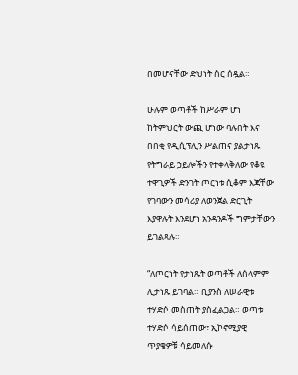በመሆናቸው ድህነት ስር ሰዷል።

ሁሉም ወጣቶች ከሥራም ሆነ ከትምህርት ውጪ ሆነው ባሉበት እና በበቂ የዲሲፕሊን ሥልጠና ያልታነጹ የትግራይ ኃይሎችን የተቀላቅለው የቆዩ ተዋጊዎች ድንገት ጦርነቱ ሲቆም እጃቸው የገባውን መሳሪያ ለወንጀል ድርጊት እያዋሉት እንደሆነ አንዳንዶች ግምታቸውን ይገልጻሉ።

“ለጦርነት የታነጹት ወጣቶች ለሰላምም ሊታነጹ ይገባል። ቢያንስ ለሠራዊቱ ተሃድሶ መስጠት ያስፈልጋል። ወጣቱ ተሃድሶ ሳይሰጠው፣ ኢኮኖሚያዊ ጥያቄዎቹ ሳይመለሱ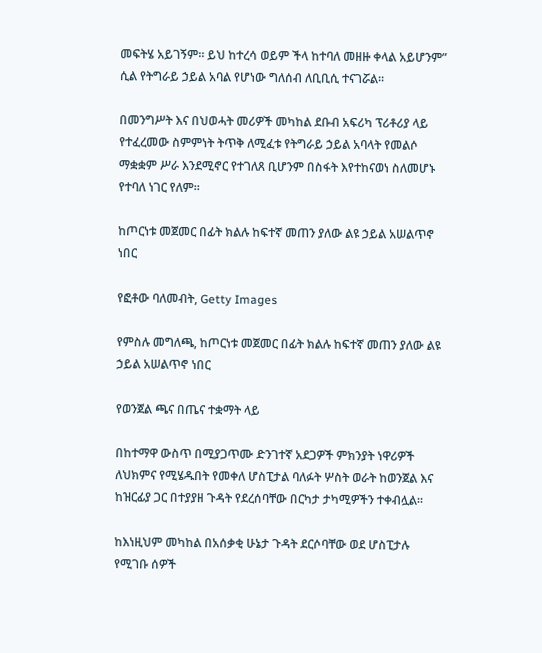መፍትሄ አይገኝም። ይህ ከተረሳ ወይም ችላ ከተባለ መዘዙ ቀላል አይሆንም” ሲል የትግራይ ኃይል አባል የሆነው ግለሰብ ለቢቢሲ ተናገሯል።

በመንግሥት እና በህወሓት መሪዎች መካከል ደቡብ አፍሪካ ፕሪቶሪያ ላይ የተፈረመው ስምምነት ትጥቅ ለሚፈቱ የትግራይ ኃይል አባላት የመልሶ ማቋቋም ሥራ እንደሚኖር የተገለጸ ቢሆንም በስፋት እየተከናወነ ስለመሆኑ የተባለ ነገር የለም።

ከጦርነቱ መጀመር በፊት ክልሉ ከፍተኛ መጠን ያለው ልዩ ኃይል አሠልጥኖ ነበር

የፎቶው ባለመብት, Getty Images

የምስሉ መግለጫ, ከጦርነቱ መጀመር በፊት ክልሉ ከፍተኛ መጠን ያለው ልዩ ኃይል አሠልጥኖ ነበር

የወንጀል ጫና በጤና ተቋማት ላይ

በከተማዋ ውስጥ በሚያጋጥሙ ድንገተኛ አደጋዎች ምክንያት ነዋሪዎች ለህክምና የሚሄዱበት የመቀለ ሆስፒታል ባለፉት ሦስት ወራት ከወንጀል እና ከዝርፊያ ጋር በተያያዘ ጉዳት የደረሰባቸው በርካታ ታካሚዎችን ተቀብሏል።

ከእነዚህም መካከል በአሰቃቂ ሁኔታ ጉዳት ደርሶባቸው ወደ ሆስፒታሉ የሚገቡ ሰዎች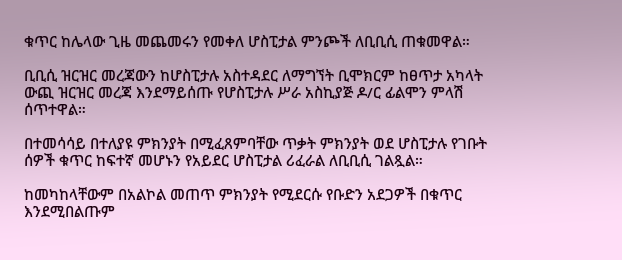ቁጥር ከሌላው ጊዜ መጨመሩን የመቀለ ሆስፒታል ምንጮች ለቢቢሲ ጠቁመዋል።

ቢቢሲ ዝርዝር መረጃውን ከሆስፒታሉ አስተዳደር ለማግኘት ቢሞክርም ከፀጥታ አካላት ውጪ ዝርዝር መረጃ እንደማይሰጡ የሆስፒታሉ ሥራ አስኪያጅ ዶ/ር ፊልሞን ምላሽ ሰጥተዋል።

በተመሳሳይ በተለያዩ ምክንያት በሚፈጸምባቸው ጥቃት ምክንያት ወደ ሆስፒታሉ የገቡት ሰዎች ቁጥር ከፍተኛ መሆኑን የአይደር ሆስፒታል ሪፈራል ለቢቢሲ ገልጿል።

ከመካከላቸውም በአልኮል መጠጥ ምክንያት የሚደርሱ የቡድን አደጋዎች በቁጥር እንደሚበልጡም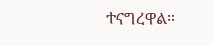ተናግረዋል።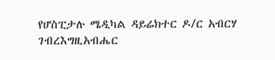የሆስፒታሉ ሜዲካል ዳይሬክተር ዶ/ር አብርሃ ገብረእግዚአብሔር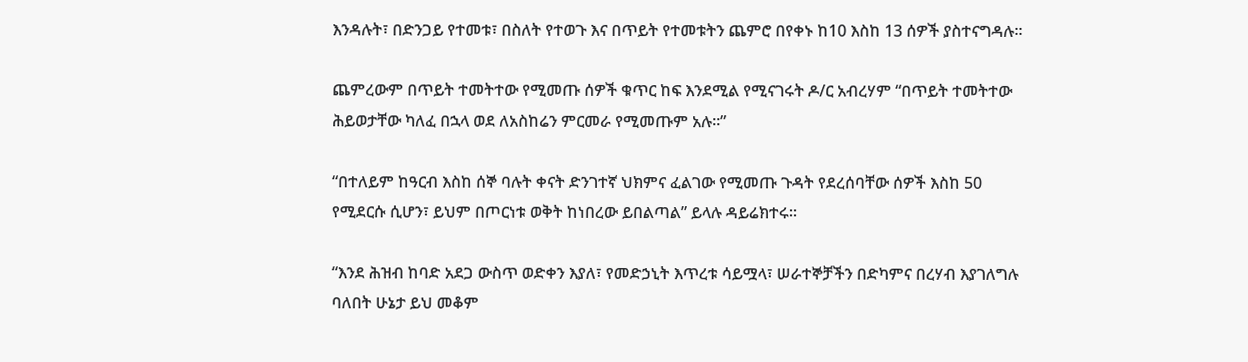እንዳሉት፣ በድንጋይ የተመቱ፣ በስለት የተወጉ እና በጥይት የተመቱትን ጨምሮ በየቀኑ ከ10 እስከ 13 ሰዎች ያስተናግዳሉ።

ጨምረውም በጥይት ተመትተው የሚመጡ ሰዎች ቁጥር ከፍ እንደሚል የሚናገሩት ዶ/ር አብረሃም “በጥይት ተመትተው ሕይወታቸው ካለፈ በኋላ ወደ ለአስከሬን ምርመራ የሚመጡም አሉ።”

“በተለይም ከዓርብ እስከ ሰኞ ባሉት ቀናት ድንገተኛ ህክምና ፈልገው የሚመጡ ጉዳት የደረሰባቸው ሰዎች እስከ 50 የሚደርሱ ሲሆን፣ ይህም በጦርነቱ ወቅት ከነበረው ይበልጣል” ይላሉ ዳይሬክተሩ።

“እንደ ሕዝብ ከባድ አደጋ ውስጥ ወድቀን እያለ፣ የመድኃኒት እጥረቱ ሳይሟላ፣ ሠራተኞቻችን በድካምና በረሃብ እያገለግሉ ባለበት ሁኔታ ይህ መቆም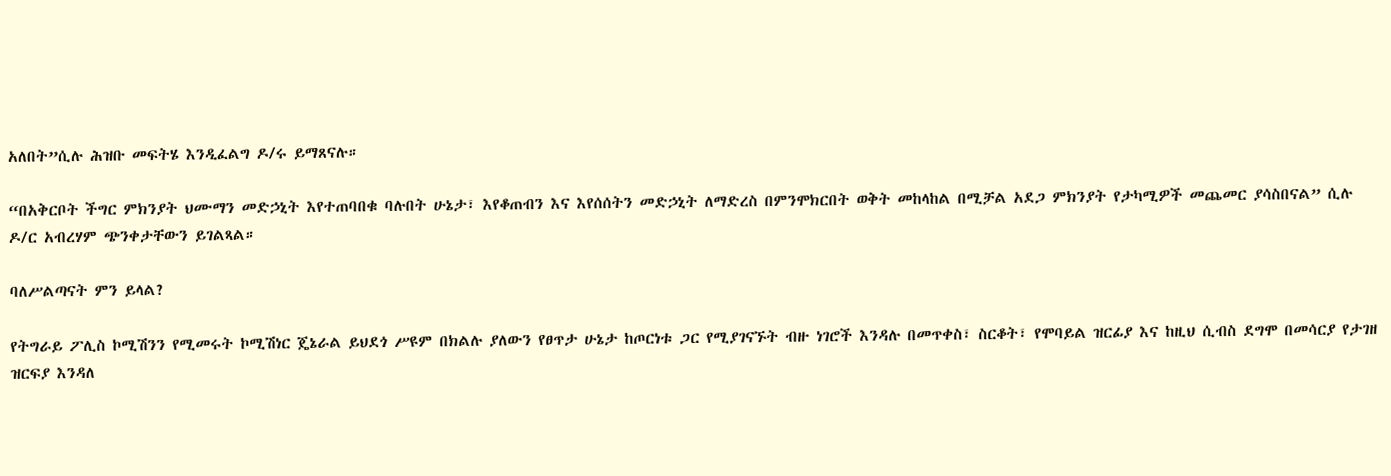አለበት”ሲሉ ሕዝቡ መፍትሄ እንዲፈልግ ዶ/ሩ ይማጸናሉ።

“በአቅርቦት ችግር ምክንያት ህሙማን መድኃኒት እየተጠባበቁ ባሉበት ሁኔታ፣ እየቆጠብን እና እየሰሰትን መድኃኒት ለማድረስ በምንሞክርበት ወቅት መከላከል በሚቻል አደጋ ምክንያት የታካሚዎች መጨመር ያሳስበናል” ሲሉ ዶ/ር አብረሃም ጭንቀታቸውን ይገልጻል።

ባለሥልጣናት ምን ይላል?

የትግራይ ፖሊስ ኮሚሽንን የሚመሩት ኮሚሽነር ጄኔራል ይህደጎ ሥዩም በክልሉ ያለውን የፀጥታ ሁኔታ ከጦርነቱ ጋር የሚያገናኙት ብዙ ነገሮች እንዳሉ በመጥቀስ፣ ስርቆት፣ የሞባይል ዝርፊያ እና ከዚህ ሲብስ ደግሞ በመሳርያ የታገዘ ዝርፍያ እንዳለ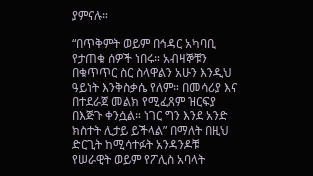ያምናሉ።

“በጥቅምት ወይም በኅዳር አካባቢ የታጠቁ ሰዎች ነበሩ። አብዛኞቹን በቁጥጥር ስር ስላዋልን አሁን እንዲህ ዓይነት እንቅስቃሴ የለም። በመሳሪያ እና በተደራጀ መልክ የሚፈጸም ዝርፍያ በእጅጉ ቀንሷል። ነገር ግን እንደ አንድ ክስተት ሊታይ ይችላል” በማለት በዚህ ድርጊት ከሚሳተፉት አንዳንዶቹ የሠራዊት ወይም የፖሊስ አባላት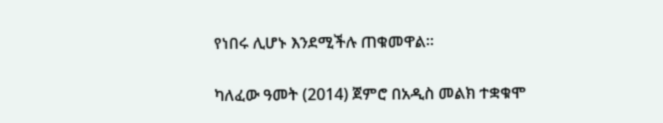የነበሩ ሊሆኑ እንደሚችሉ ጠቁመዋል።

ካለፈው ዓመት (2014) ጀምሮ በአዲስ መልክ ተቋቁሞ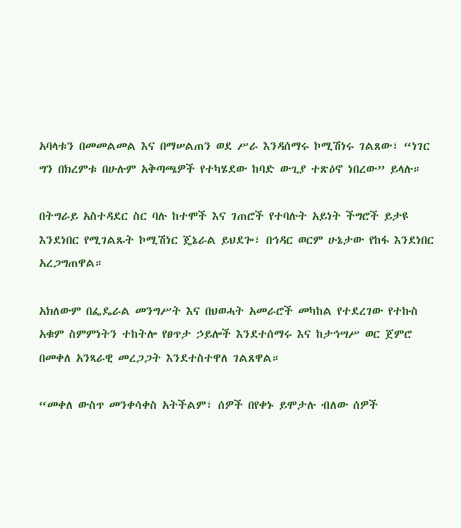አባላቱን በመመልመል እና በማሠልጠን ወደ ሥራ እንዳሰማሩ ኮሚሽነሩ ገልጸው፣ “ነገር ግን በክረምቱ በሁሉም አቅጣጫዎች የተካሄደው ከባድ ውጊያ ተጽዕኖ ነበረው” ይላሉ።

በትግራይ አስተዳደር ስር ባሉ ከተሞች እና ገጠሮች የተባሉት አይነት ችግሮች ይታዩ እንደነበር የሚገልጹት ኮሚሽነር ጄኔራል ይህደጐ፣ በኅዳር ወርም ሁኔታው የከፋ እንደነበር አረጋግጠዋል።

አክለውም በፌዴራል መንግሥት እና በህወሓት አመራሮች መካከል የተደረገው የተኩስ አቁም ስምምነትን ተከትሎ የፀጥታ ኃይሎች እንደተሰማሩ እና ከታኅሣሥ ወር ጀምሮ በመቀለ አንጻራዊ መረጋጋት እንደተስተዋለ ገልጸዋል።

“መቀለ ውስጥ መንቀሳቀስ አትችልም፣ ሰዎች በየቀኑ ይሞታሉ ብለው ሰዎች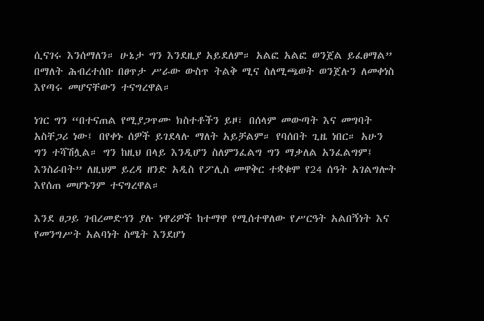ሲናገሩ እንሰማለን። ሁኔታ ግን እንደዚያ አይደለም። አልፎ አልፎ ወንጀል ይፈፀማል” በማለት ሕብረተሰቡ በፀጥታ ሥራው ውስጥ ትልቅ ሚና ስለሚጫወት ወንጀሉን ለመቀነስ እየጣሩ መሆናቸውን ተናግረዋል።

ነገር ግን “በተናጠል የሚያጋጥሙ ክስተቶችን ይዞ፣ በሰላም መውጣት እና መግባት አስቸጋሪ ነው፤ በየቀኑ ሰዎች ይገደላሉ ማለት አይቻልም። የባሰበት ጊዜ ነበር። አሁን ግን ተሻሽሏል። ግን ከዚህ በላይ እንዲሆን ስለምንፈልግ ግን ማቃለል አንፈልግም፤ እንስራበት” ለዚህም ይረዳ ዘንድ አዲስ የፖሊስ መዋቅር ተቋቁሞ የ24 ሰዓት አገልግሎት እየሰጠ መሆኑንም ተናግረዋል።

እንደ ፀጋይ ገብረመድኅን ያሉ ነዋሪዎች ከተማዋ የሚሰተዋለው የሥርዓት አልበኝነት እና የመንግሥት አልባነት ስሜት እንደሆነ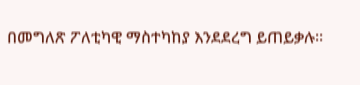በመግለጽ ፖለቲካዊ ማስተካከያ እንደደረግ ይጠይቃሉ።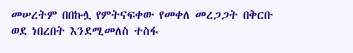መሠረትም በበኩሏ የምትናፍቀው የመቀለ መረጋጋት በቅርቡ ወደ ነበረበት እንደሚመለስ ተስፋ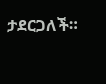ታደርጋለች።